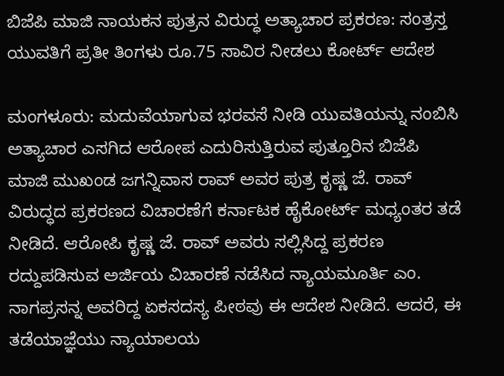ಬಿಜೆಪಿ ಮಾಜಿ ನಾಯಕನ ಪುತ್ರನ ವಿರುದ್ಧ ಅತ್ಯಾಚಾರ ಪ್ರಕರಣ: ಸಂತ್ರಸ್ತ ಯುವತಿಗೆ ಪ್ರತೀ ತಿಂಗಳು ರೂ.75 ಸಾವಿರ ನೀಡಲು ಕೋರ್ಟ್ ಆದೇಶ

ಮಂಗಳೂರು: ಮದುವೆಯಾಗುವ ಭರವಸೆ ನೀಡಿ ಯುವತಿಯನ್ನು ನಂಬಿಸಿ ಅತ್ಯಾಚಾರ ಎಸಗಿದ ಆರೋಪ ಎದುರಿಸುತ್ತಿರುವ ಪುತ್ತೂರಿನ ಬಿಜೆಪಿ ಮಾಜಿ ಮುಖಂಡ ಜಗನ್ನಿವಾಸ ರಾವ್ ಅವರ ಪುತ್ರ ಕೃಷ್ಣ ಜೆ. ರಾವ್ ವಿರುದ್ಧದ ಪ್ರಕರಣದ ವಿಚಾರಣೆಗೆ ಕರ್ನಾಟಕ ಹೈಕೋರ್ಟ್ ಮಧ್ಯಂತರ ತಡೆ ನೀಡಿದೆ. ಆರೋಪಿ ಕೃಷ್ಣ ಜೆ. ರಾವ್ ಅವರು ಸಲ್ಲಿಸಿದ್ದ ಪ್ರಕರಣ ರದ್ದುಪಡಿಸುವ ಅರ್ಜಿಯ ವಿಚಾರಣೆ ನಡೆಸಿದ ನ್ಯಾಯಮೂರ್ತಿ ಎಂ. ನಾಗಪ್ರಸನ್ನ ಅವರಿದ್ದ ಏಕಸದಸ್ಯ ಪೀಠವು ಈ ಆದೇಶ ನೀಡಿದೆ. ಆದರೆ, ಈ ತಡೆಯಾಜ್ಞೆಯು ನ್ಯಾಯಾಲಯ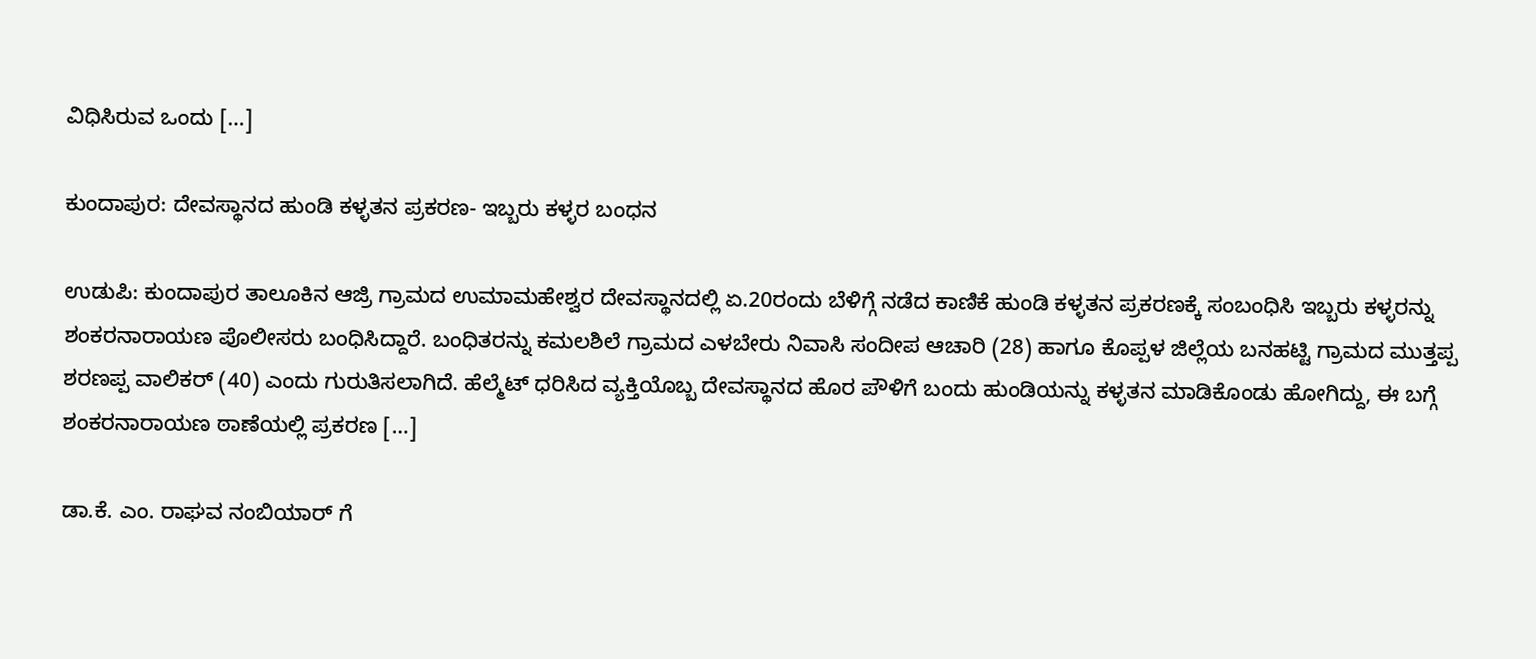ವಿಧಿಸಿರುವ ಒಂದು […]

ಕುಂದಾಪುರ: ದೇವಸ್ಥಾನದ ಹುಂಡಿ ಕಳ್ಳತನ ಪ್ರಕರಣ- ಇಬ್ಬರು ಕಳ್ಳರ ಬಂಧನ

ಉಡುಪಿ: ಕುಂದಾಪುರ ತಾಲೂಕಿನ ಆಜ್ರಿ ಗ್ರಾಮದ ಉಮಾಮಹೇಶ್ವರ ದೇವಸ್ಥಾನದಲ್ಲಿ ಏ.20ರಂದು ಬೆಳಿಗ್ಗೆ ನಡೆದ ಕಾಣಿಕೆ ಹುಂಡಿ ಕಳ್ಳತನ ಪ್ರಕರಣಕ್ಕೆ ಸಂಬಂಧಿಸಿ ಇಬ್ಬರು ಕಳ್ಳರನ್ನು ಶಂಕರನಾರಾಯಣ ಪೊಲೀಸರು ಬಂಧಿಸಿದ್ದಾರೆ. ಬಂಧಿತರನ್ನು ಕಮಲಶಿಲೆ ಗ್ರಾಮದ ಎಳಬೇರು ನಿವಾಸಿ ಸಂದೀಪ ಆಚಾರಿ (28) ಹಾಗೂ ಕೊಪ್ಪಳ ಜಿಲ್ಲೆಯ ಬನಹಟ್ಟಿ ಗ್ರಾಮದ ಮುತ್ತಪ್ಪ ಶರಣಪ್ಪ ವಾಲಿಕರ್ (40) ಎಂದು ಗುರುತಿಸಲಾಗಿದೆ. ಹೆಲ್ಮೆಟ್ ಧರಿಸಿದ ವ್ಯಕ್ತಿಯೊಬ್ಬ ದೇವಸ್ಥಾನದ ಹೊರ ಪೌಳಿಗೆ ಬಂದು ಹುಂಡಿಯನ್ನು ಕಳ್ಳತನ ಮಾಡಿಕೊಂಡು ಹೋಗಿದ್ದು, ಈ ಬಗ್ಗೆ ಶಂಕರನಾರಾಯಣ ಠಾಣೆಯಲ್ಲಿ ಪ್ರಕರಣ […]

ಡಾ.ಕೆ. ಎಂ. ರಾಘವ ನಂಬಿಯಾರ್ ಗೆ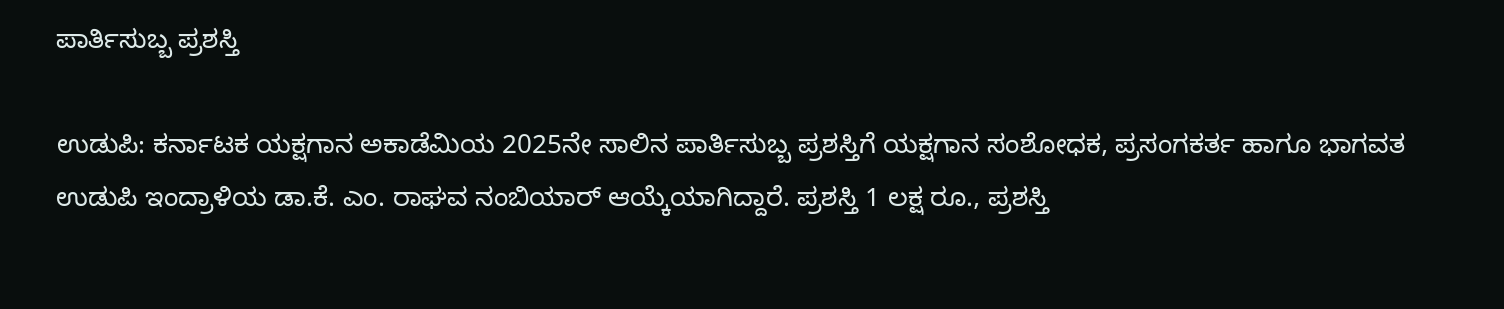ಪಾರ್ತಿಸುಬ್ಬ ಪ್ರಶಸ್ತಿ

ಉಡುಪಿ: ಕರ್ನಾಟಕ ಯಕ್ಷಗಾನ ಅಕಾಡೆಮಿಯ 2025ನೇ ಸಾಲಿನ ಪಾರ್ತಿಸುಬ್ಬ ಪ್ರಶಸ್ತಿಗೆ ಯಕ್ಷಗಾನ ಸಂಶೋಧಕ, ಪ್ರಸಂಗಕರ್ತ ಹಾಗೂ ಭಾಗವತ ಉಡುಪಿ ಇಂದ್ರಾಳಿಯ ಡಾ.ಕೆ. ಎಂ. ರಾಘವ ನಂಬಿಯಾರ್ ಆಯ್ಕೆಯಾಗಿದ್ದಾರೆ. ಪ್ರಶಸ್ತಿ 1 ಲಕ್ಷ ರೂ., ಪ್ರಶಸ್ತಿ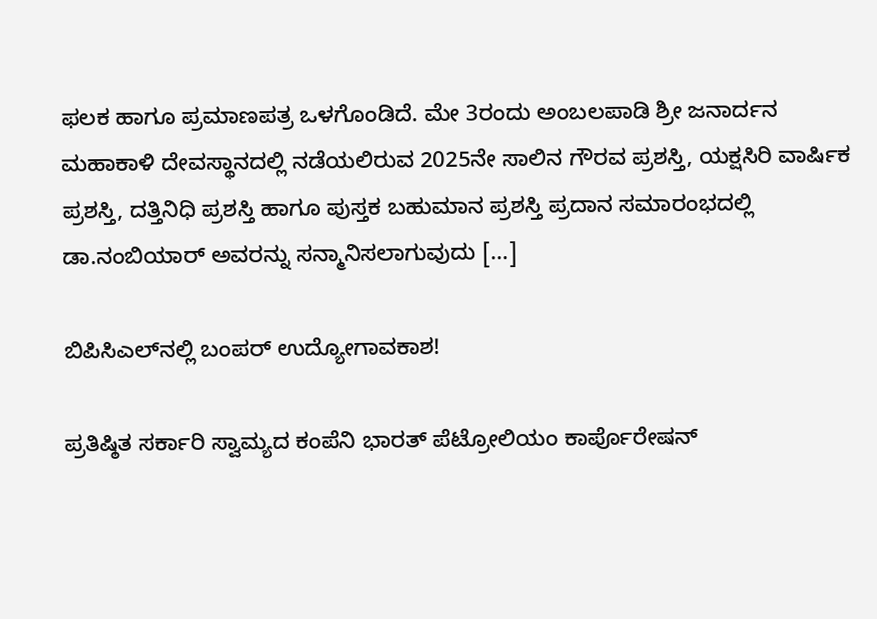ಫಲಕ ಹಾಗೂ ಪ್ರಮಾಣಪತ್ರ ಒಳಗೊಂಡಿದೆ. ಮೇ 3ರಂದು ಅಂಬಲಪಾಡಿ ಶ್ರೀ ಜನಾರ್ದನ ಮಹಾಕಾಳಿ ದೇವಸ್ಥಾನದಲ್ಲಿ ನಡೆಯಲಿರುವ 2025ನೇ ಸಾಲಿನ ಗೌರವ ಪ್ರಶಸ್ತಿ, ಯಕ್ಷಸಿರಿ ವಾರ್ಷಿಕ ಪ್ರಶಸ್ತಿ, ದತ್ತಿನಿಧಿ ಪ್ರಶಸ್ತಿ ಹಾಗೂ ಪುಸ್ತಕ ಬಹುಮಾನ ಪ್ರಶಸ್ತಿ ಪ್ರದಾನ ಸಮಾರಂಭದಲ್ಲಿ ಡಾ.ನಂಬಿಯಾರ್ ಅವರನ್ನು ಸನ್ಮಾನಿಸಲಾಗುವುದು […]

ಬಿಪಿಸಿಎಲ್‌ನಲ್ಲಿ ಬಂಪರ್ ಉದ್ಯೋಗಾವಕಾಶ!

ಪ್ರತಿಷ್ಠಿತ ಸರ್ಕಾರಿ ಸ್ವಾಮ್ಯದ ಕಂಪೆನಿ ಭಾರತ್ ಪೆಟ್ರೋಲಿಯಂ ಕಾರ್ಪೊರೇಷನ್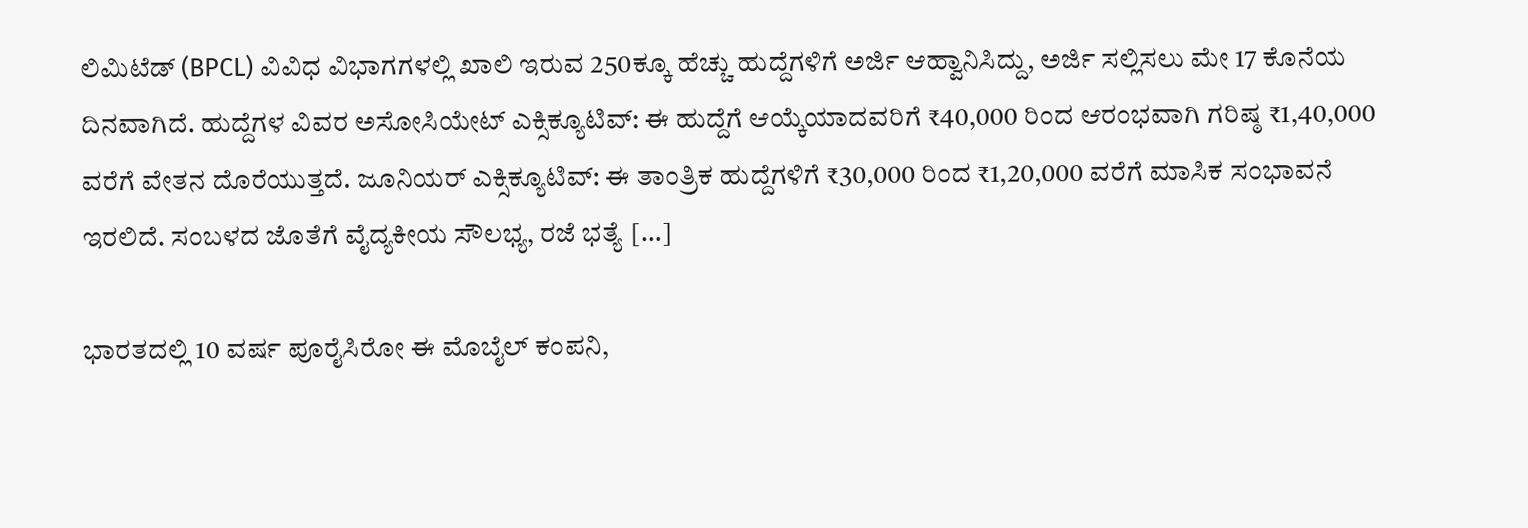ಲಿಮಿಟೆಡ್ (BPCL) ವಿವಿಧ ವಿಭಾಗಗಳಲ್ಲಿ ಖಾಲಿ ಇರುವ 250ಕ್ಕೂ ಹೆಚ್ಚು ಹುದ್ದೆಗಳಿಗೆ ಅರ್ಜಿ ಆಹ್ವಾನಿಸಿದ್ದು, ಅರ್ಜಿ ಸಲ್ಲಿಸಲು ಮೇ 17 ಕೊನೆಯ ದಿನವಾಗಿದೆ. ಹುದ್ದೆಗಳ ವಿವರ ಅಸೋಸಿಯೇಟ್ ಎಕ್ಸಿಕ್ಯೂಟಿವ್: ಈ ಹುದ್ದೆಗೆ ಆಯ್ಕೆಯಾದವರಿಗೆ ₹40,000 ರಿಂದ ಆರಂಭವಾಗಿ ಗರಿಷ್ಠ ₹1,40,000 ವರೆಗೆ ವೇತನ ದೊರೆಯುತ್ತದೆ. ಜೂನಿಯರ್ ಎಕ್ಸಿಕ್ಯೂಟಿವ್: ಈ ತಾಂತ್ರಿಕ ಹುದ್ದೆಗಳಿಗೆ ₹30,000 ರಿಂದ ₹1,20,000 ವರೆಗೆ ಮಾಸಿಕ ಸಂಭಾವನೆ ಇರಲಿದೆ. ಸಂಬಳದ ಜೊತೆಗೆ ವೈದ್ಯಕೀಯ ಸೌಲಭ್ಯ, ರಜೆ ಭತ್ಯೆ […]

ಭಾರತದಲ್ಲಿ 10 ವರ್ಷ ಪೂರೈಸಿರೋ ಈ ಮೊಬೈಲ್ ಕಂಪನಿ,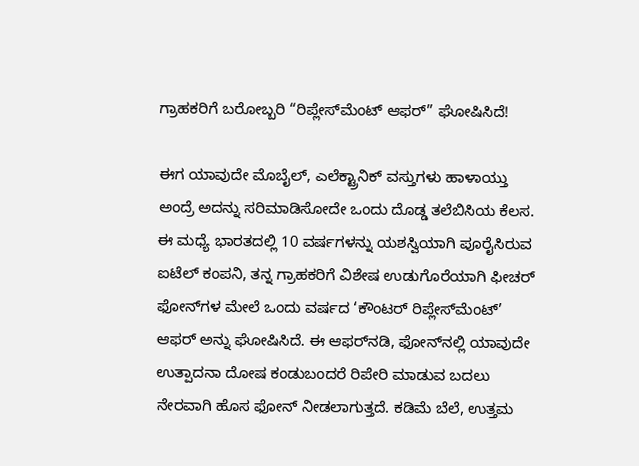ಗ್ರಾಹಕರಿಗೆ ಬರೋಬ್ಬರಿ “ರಿಪ್ಲೇಸ್‌ಮೆಂಟ್ ಆಫರ್” ಘೋಷಿಸಿದೆ!

ಈಗ ಯಾವುದೇ ಮೊಬೈಲ್, ಎಲೆಕ್ಟ್ರಾನಿಕ್ ವಸ್ತುಗಳು ಹಾಳಾಯ್ತು ಅಂದ್ರೆ ಅದನ್ನು ಸರಿಮಾಡಿಸೋದೇ ಒಂದು ದೊಡ್ಡ ತಲೆಬಿಸಿಯ ಕೆಲಸ. ಈ ಮಧ್ಯೆ ಭಾರತದಲ್ಲಿ 10 ವರ್ಷಗಳನ್ನು ಯಶಸ್ವಿಯಾಗಿ ಪೂರೈಸಿರುವ ಐಟೆಲ್ ಕಂಪನಿ, ತನ್ನ ಗ್ರಾಹಕರಿಗೆ ವಿಶೇಷ ಉಡುಗೊರೆಯಾಗಿ ಫೀಚರ್ ಫೋನ್‌ಗಳ ಮೇಲೆ ಒಂದು ವರ್ಷದ ‘ಕೌಂಟರ್ ರಿಪ್ಲೇಸ್‌ಮೆಂಟ್’ ಆಫರ್ ಅನ್ನು ಘೋಷಿಸಿದೆ. ಈ ಆಫರ್‌ನಡಿ, ಫೋನ್‌ನಲ್ಲಿ ಯಾವುದೇ ಉತ್ಪಾದನಾ ದೋಷ ಕಂಡುಬಂದರೆ ರಿಪೇರಿ ಮಾಡುವ ಬದಲು ನೇರವಾಗಿ ಹೊಸ ಫೋನ್ ನೀಡಲಾಗುತ್ತದೆ. ಕಡಿಮೆ ಬೆಲೆ, ಉತ್ತಮ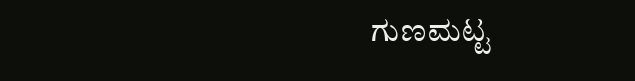ಗುಣಮಟ್ಟ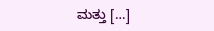ಮತ್ತು […]